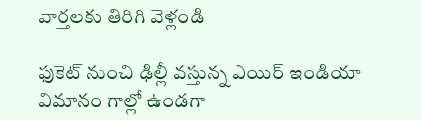వార్తలకు తిరిగి వెళ్లండి

ఫుకెట్ నుంచి ఢిల్లీ వస్తున్న ఎయిర్ ఇండియా విమానం గాల్లో ఉండగా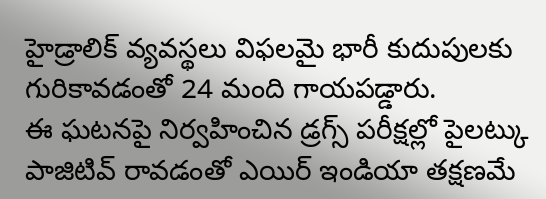హైడ్రాలిక్ వ్యవస్థలు విఫలమై భారీ కుదుపులకు గురికావడంతో 24 మంది గాయపడ్డారు.
ఈ ఘటనపై నిర్వహించిన డ్రగ్స్ పరీక్షల్లో పైలట్కు పాజిటివ్ రావడంతో ఎయిర్ ఇండియా తక్షణమే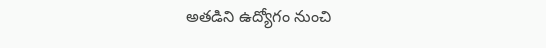అతడిని ఉద్యోగం నుంచి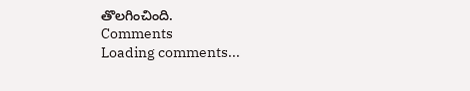తొలగించింది.
Comments
Loading comments...